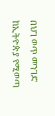በህገ ወጥ መንገድ ከኢትዮጵያ የሚወጣ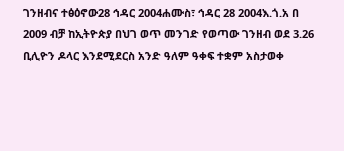ገንዘብና ተፅዕኖው28 ኅዳር 2004ሐሙስ፣ ኅዳር 28 2004እ.ጎ.አ በ 2009 ብቻ ከኢትዮጵያ በህገ ወጥ መንገድ የወጣው ገንዘብ ወደ 3.26 ቢሊዮን ዶላር እንደሚደርስ አንድ ዓለም ዓቀፍ ተቋም አስታወቀ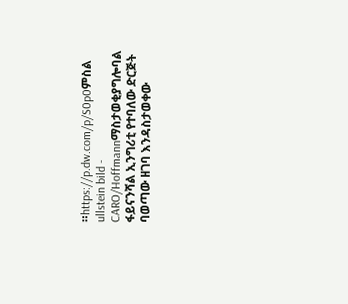።https://p.dw.com/p/S0p0ምስል ullstein bild - CARO/Hoffmannማስታወቂያግሎባል ፋይናንሻል ኢንግሪቲ የተባለው ድርጅት ባወጣው ዘገባ እንዳስታወቀው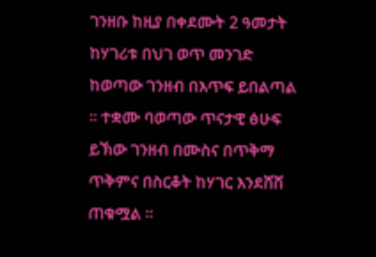ገንዘቡ ከዚያ በቀደሙት 2 ዓመታት ከሃገሪቱ በህገ ወጥ መንገድ ከወጣው ገንዘብ በእጥፍ ይበልጣል ። ተቋሙ ባወጣው ጥናታዊ ፅሁፍ ይኽው ገንዘብ በሙስና በጥቅማ ጥቅምና በስርቆት ከሃገር እንደሸሸ ጠቁሟል ።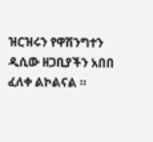ዝርዝሩን የዋሽንግተን ዲሲው ዘጋቢያችን አበበ ፈለቀ ልኮልናል ።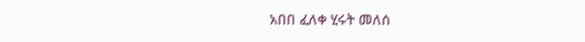አበበ ፈለቀ ሂሩት መለሰ